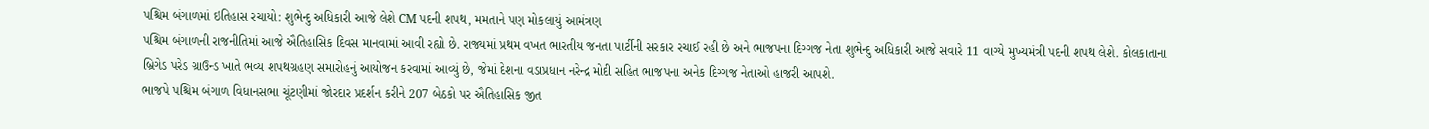પશ્ચિમ બંગાળમાં ઇતિહાસ રચાયો: શુભેન્દુ અધિકારી આજે લેશે CM પદની શપથ, મમતાને પણ મોકલાયું આમંત્રણ
પશ્ચિમ બંગાળની રાજનીતિમાં આજે ઐતિહાસિક દિવસ માનવામાં આવી રહ્યો છે. રાજ્યમાં પ્રથમ વખત ભારતીય જનતા પાર્ટીની સરકાર રચાઈ રહી છે અને ભાજપના દિગ્ગજ નેતા શુભેન્દુ અધિકારી આજે સવારે 11 વાગ્યે મુખ્યમંત્રી પદની શપથ લેશે. કોલકાતાના બ્રિગેડ પરેડ ગ્રાઉન્ડ ખાતે ભવ્ય શપથગ્રહણ સમારોહનું આયોજન કરવામાં આવ્યું છે, જેમાં દેશના વડાપ્રધાન નરેન્દ્ર મોદી સહિત ભાજપના અનેક દિગ્ગજ નેતાઓ હાજરી આપશે.
ભાજપે પશ્ચિમ બંગાળ વિધાનસભા ચૂંટણીમાં જોરદાર પ્રદર્શન કરીને 207 બેઠકો પર ઐતિહાસિક જીત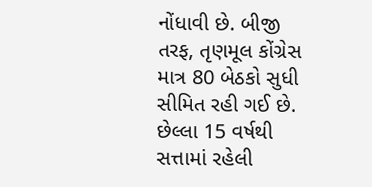નોંધાવી છે. બીજી તરફ, તૃણમૂલ કોંગ્રેસ માત્ર 80 બેઠકો સુધી સીમિત રહી ગઈ છે. છેલ્લા 15 વર્ષથી સત્તામાં રહેલી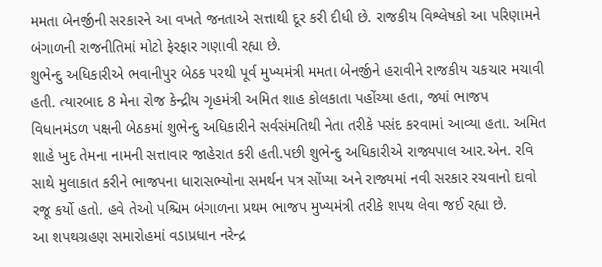મમતા બેનર્જીની સરકારને આ વખતે જનતાએ સત્તાથી દૂર કરી દીધી છે. રાજકીય વિશ્લેષકો આ પરિણામને બંગાળની રાજનીતિમાં મોટો ફેરફાર ગણાવી રહ્યા છે.
શુભેન્દુ અધિકારીએ ભવાનીપુર બેઠક પરથી પૂર્વ મુખ્યમંત્રી મમતા બેનર્જીને હરાવીને રાજકીય ચકચાર મચાવી હતી. ત્યારબાદ 8 મેના રોજ કેન્દ્રીય ગૃહમંત્રી અમિત શાહ કોલકાતા પહોંચ્યા હતા, જ્યાં ભાજપ વિધાનમંડળ પક્ષની બેઠકમાં શુભેન્દુ અધિકારીને સર્વસંમતિથી નેતા તરીકે પસંદ કરવામાં આવ્યા હતા. અમિત શાહે ખુદ તેમના નામની સત્તાવાર જાહેરાત કરી હતી.પછી શુભેન્દુ અધિકારીએ રાજ્યપાલ આર.એન. રવિ સાથે મુલાકાત કરીને ભાજપના ધારાસભ્યોના સમર્થન પત્ર સોંપ્યા અને રાજ્યમાં નવી સરકાર રચવાનો દાવો રજૂ કર્યો હતો. હવે તેઓ પશ્ચિમ બંગાળના પ્રથમ ભાજપ મુખ્યમંત્રી તરીકે શપથ લેવા જઈ રહ્યા છે.
આ શપથગ્રહણ સમારોહમાં વડાપ્રધાન નરેન્દ્ર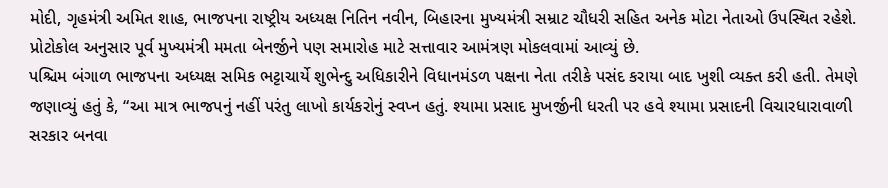મોદી, ગૃહમંત્રી અમિત શાહ, ભાજપના રાષ્ટ્રીય અધ્યક્ષ નિતિન નવીન, બિહારના મુખ્યમંત્રી સમ્રાટ ચૌધરી સહિત અનેક મોટા નેતાઓ ઉપસ્થિત રહેશે. પ્રોટોકોલ અનુસાર પૂર્વ મુખ્યમંત્રી મમતા બેનર્જીને પણ સમારોહ માટે સત્તાવાર આમંત્રણ મોકલવામાં આવ્યું છે.
પશ્ચિમ બંગાળ ભાજપના અધ્યક્ષ સમિક ભટ્ટાચાર્યે શુભેન્દુ અધિકારીને વિધાનમંડળ પક્ષના નેતા તરીકે પસંદ કરાયા બાદ ખુશી વ્યક્ત કરી હતી. તેમણે જણાવ્યું હતું કે, “આ માત્ર ભાજપનું નહીં પરંતુ લાખો કાર્યકરોનું સ્વપ્ન હતું. શ્યામા પ્રસાદ મુખર્જીની ધરતી પર હવે શ્યામા પ્રસાદની વિચારધારાવાળી સરકાર બનવા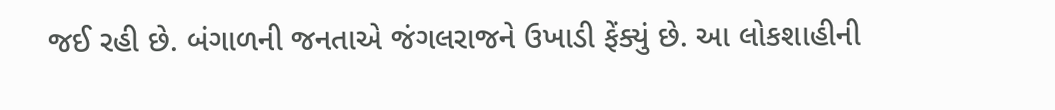જઈ રહી છે. બંગાળની જનતાએ જંગલરાજને ઉખાડી ફેંક્યું છે. આ લોકશાહીની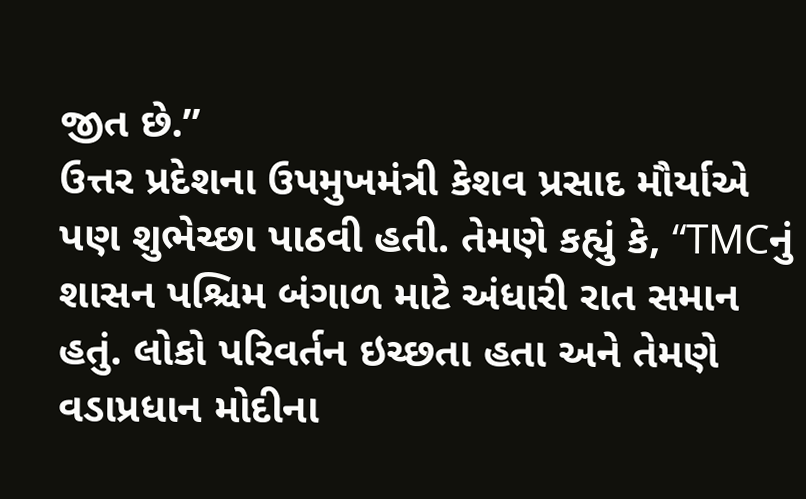જીત છે.”
ઉત્તર પ્રદેશના ઉપમુખમંત્રી કેશવ પ્રસાદ મૌર્યાએ પણ શુભેચ્છા પાઠવી હતી. તેમણે કહ્યું કે, “TMCનું શાસન પશ્ચિમ બંગાળ માટે અંધારી રાત સમાન હતું. લોકો પરિવર્તન ઇચ્છતા હતા અને તેમણે વડાપ્રધાન મોદીના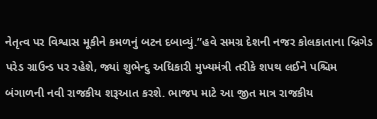નેતૃત્વ પર વિશ્વાસ મૂકીને કમળનું બટન દબાવ્યું.”હવે સમગ્ર દેશની નજર કોલકાતાના બ્રિગેડ પરેડ ગ્રાઉન્ડ પર રહેશે, જ્યાં શુભેન્દુ અધિકારી મુખ્યમંત્રી તરીકે શપથ લઈને પશ્ચિમ બંગાળની નવી રાજકીય શરૂઆત કરશે. ભાજપ માટે આ જીત માત્ર રાજકીય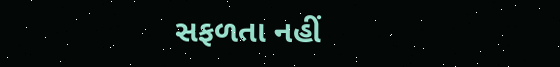સફળતા નહીં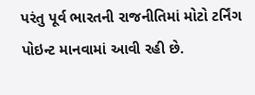પરંતુ પૂર્વ ભારતની રાજનીતિમાં મોટો ટર્નિંગ પોઇન્ટ માનવામાં આવી રહી છે.